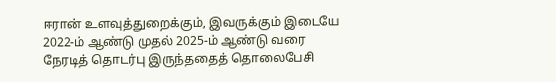ஈரான் உளவுத்துறைக்கும், இவருக்கும் இடையே 2022-ம் ஆண்டு முதல் 2025-ம் ஆண்டு வரை நேரடித் தொடர்பு இருந்ததைத் தொலைபேசி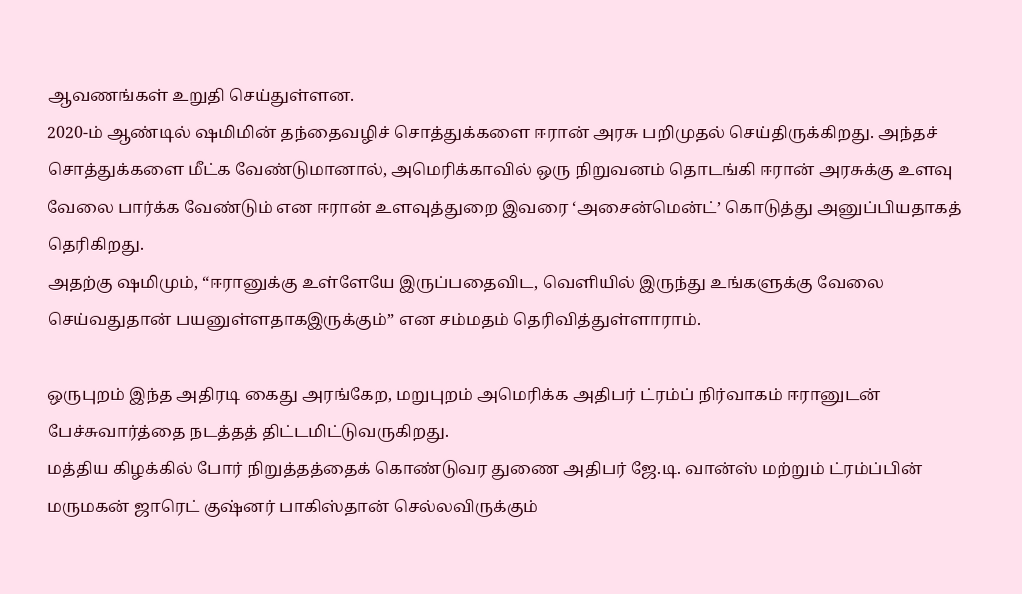ஆவணங்கள் உறுதி செய்துள்ளன.
2020-ம் ஆண்டில் ஷமிமின் தந்தைவழிச் சொத்துக்களை ஈரான் அரசு பறிமுதல் செய்திருக்கிறது. அந்தச் சொத்துக்களை மீட்க வேண்டுமானால், அமெரிக்காவில் ஒரு நிறுவனம் தொடங்கி ஈரான் அரசுக்கு உளவு வேலை பார்க்க வேண்டும் என ஈரான் உளவுத்துறை இவரை ‘அசைன்மென்ட்’ கொடுத்து அனுப்பியதாகத் தெரிகிறது.
அதற்கு ஷமிமும், “ஈரானுக்கு உள்ளேயே இருப்பதைவிட, வெளியில் இருந்து உங்களுக்கு வேலை செய்வதுதான் பயனுள்ளதாகஇருக்கும்” என சம்மதம் தெரிவித்துள்ளாராம்.

ஒருபுறம் இந்த அதிரடி கைது அரங்கேற, மறுபுறம் அமெரிக்க அதிபர் ட்ரம்ப் நிர்வாகம் ஈரானுடன் பேச்சுவார்த்தை நடத்தத் திட்டமிட்டுவருகிறது.
மத்திய கிழக்கில் போர் நிறுத்தத்தைக் கொண்டுவர துணை அதிபர் ஜே.டி. வான்ஸ் மற்றும் ட்ரம்ப்பின் மருமகன் ஜாரெட் குஷ்னர் பாகிஸ்தான் செல்லவிருக்கும்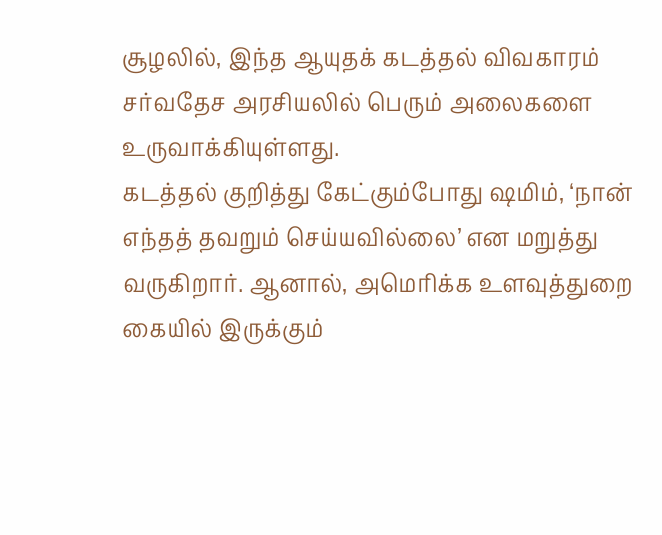சூழலில், இந்த ஆயுதக் கடத்தல் விவகாரம் சர்வதேச அரசியலில் பெரும் அலைகளை உருவாக்கியுள்ளது.
கடத்தல் குறித்து கேட்கும்போது ஷமிம், ‘நான் எந்தத் தவறும் செய்யவில்லை’ என மறுத்து வருகிறார். ஆனால், அமெரிக்க உளவுத்துறை கையில் இருக்கும்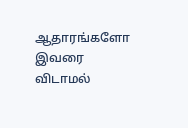ஆதாரங்களோ இவரை விடாமல்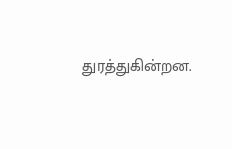துரத்துகின்றன.